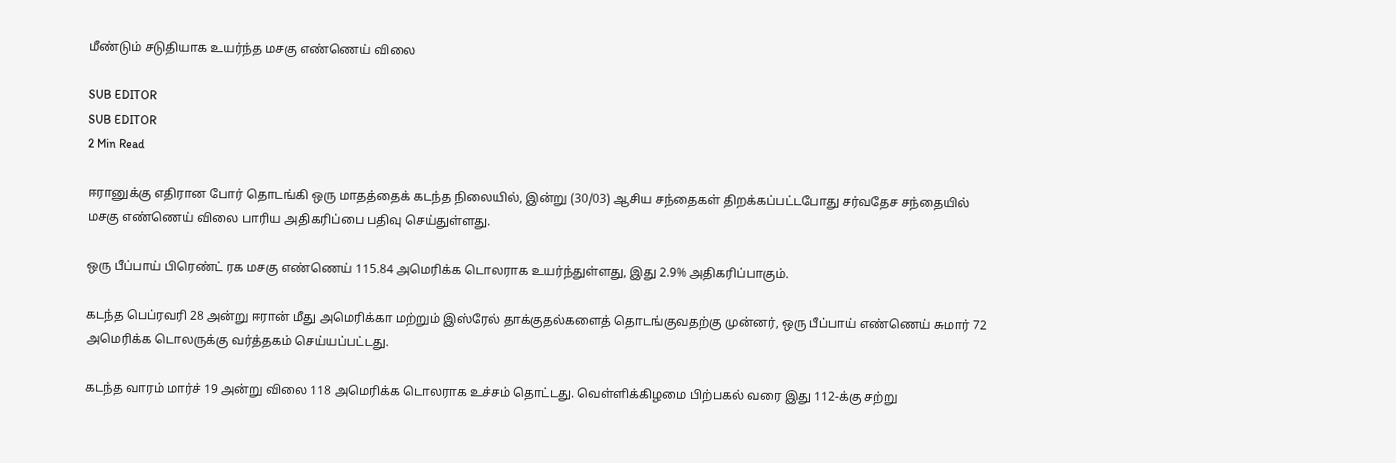மீண்டும் சடுதியாக உயர்ந்த மசகு எண்ணெய் விலை

SUB EDITOR
SUB EDITOR
2 Min Read

ஈரானுக்கு எதிரான போர் தொடங்கி ஒரு மாதத்தைக் கடந்த நிலையில், இன்று (30/03) ஆசிய சந்தைகள் திறக்கப்பட்டபோது சர்வதேச சந்தையில் மசகு எண்ணெய் விலை பாரிய அதிகரிப்பை பதிவு செய்துள்ளது.

ஒரு பீப்பாய் பிரெண்ட் ரக மசகு எண்ணெய் 115.84 அமெரிக்க டொலராக உயர்ந்துள்ளது, இது 2.9% அதிகரிப்பாகும்.

கடந்த பெப்ரவரி 28 அன்று ஈரான் மீது அமெரிக்கா மற்றும் இஸ்ரேல் தாக்குதல்களைத் தொடங்குவதற்கு முன்னர், ஒரு பீப்பாய் எண்ணெய் சுமார் 72 அமெரிக்க டொலருக்கு வர்த்தகம் செய்யப்பட்டது.

கடந்த வாரம் மார்ச் 19 அன்று விலை 118 அமெரிக்க டொலராக உச்சம் தொட்டது. வெள்ளிக்கிழமை பிற்பகல் வரை இது 112-க்கு சற்று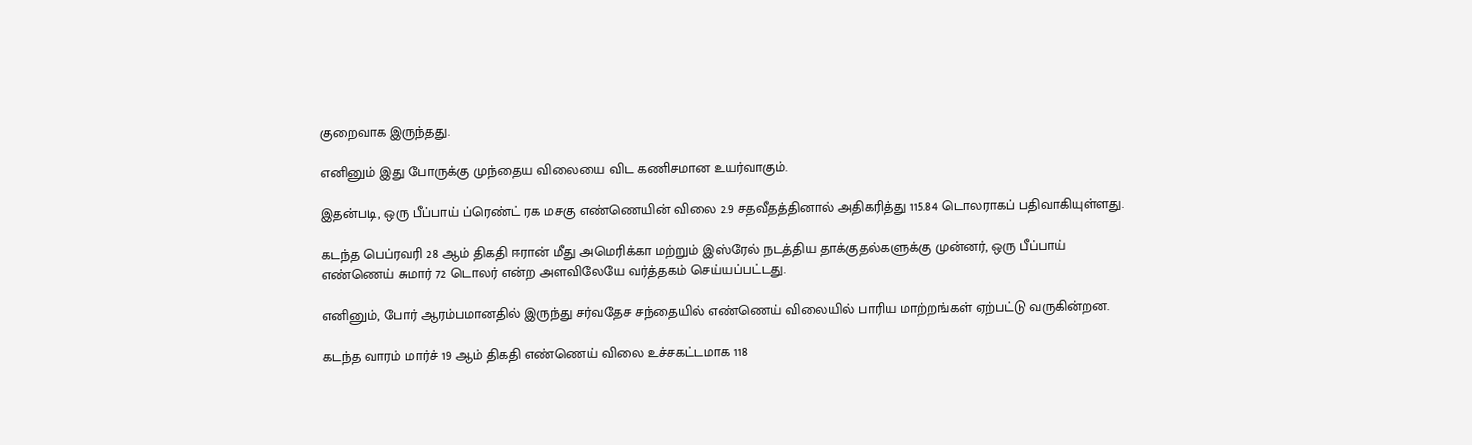குறைவாக இருந்தது.

எனினும் இது போருக்கு முந்தைய விலையை விட கணிசமான உயர்வாகும்.

இதன்படி, ஒரு பீப்பாய் ப்ரெண்ட் ரக மசகு எண்ணெயின் விலை 2.9 சதவீதத்தினால் அதிகரித்து 115.84 டொலராகப் பதிவாகியுள்ளது.

கடந்த பெப்ரவரி 28 ஆம் திகதி ஈரான் மீது அமெரிக்கா மற்றும் இஸ்ரேல் நடத்திய தாக்குதல்களுக்கு முன்னர், ஒரு பீப்பாய் எண்ணெய் சுமார் 72 டொலர் என்ற அளவிலேயே வர்த்தகம் செய்யப்பட்டது.

எனினும், போர் ஆரம்பமானதில் இருந்து சர்வதேச சந்தையில் எண்ணெய் விலையில் பாரிய மாற்றங்கள் ஏற்பட்டு வருகின்றன.

கடந்த வாரம் மார்ச் 19 ஆம் திகதி எண்ணெய் விலை உச்சகட்டமாக 118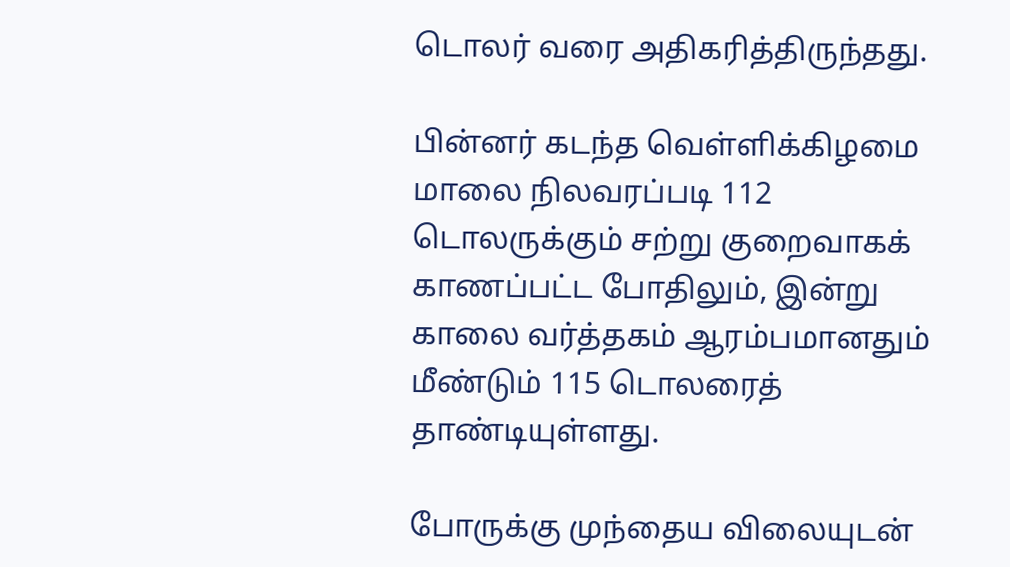டொலர் வரை அதிகரித்திருந்தது.

பின்னர் கடந்த வெள்ளிக்கிழமை மாலை நிலவரப்படி 112 டொலருக்கும் சற்று குறைவாகக் காணப்பட்ட போதிலும், இன்று காலை வர்த்தகம் ஆரம்பமானதும் மீண்டும் 115 டொலரைத் தாண்டியுள்ளது.

போருக்கு முந்தைய விலையுடன்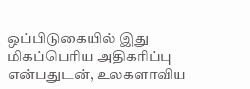ஒப்பிடுகையில் இது மிகப்பெரிய அதிகரிப்பு என்பதுடன், உலகளாவிய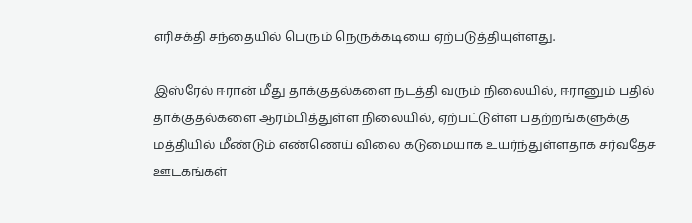எரிசக்தி சந்தையில் பெரும் நெருக்கடியை ஏற்படுத்தியுள்ளது.

இஸ்ரேல் ஈரான் மீது தாக்குதல்களை நடத்தி வரும் நிலையில், ஈரானும் பதில் தாக்குதல்களை ஆரம்பித்துள்ள நிலையில், ஏற்பட்டுள்ள பதற்றங்களுக்கு மத்தியில் மீண்டும் எண்ணெய் விலை கடுமையாக உயர்ந்துள்ளதாக சர்வதேச ஊடகங்கள்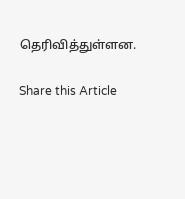தெரிவித்துள்ளன.

Share this Article